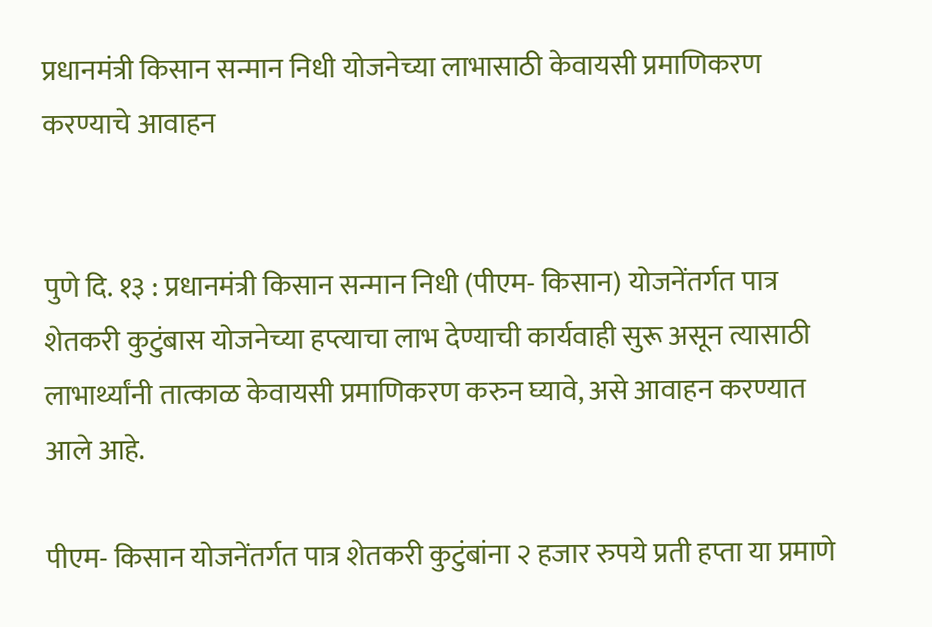प्रधानमंत्री किसान सन्मान निधी योजनेच्या लाभासाठी केवायसी प्रमाणिकरण करण्याचे आवाहन


पुणे दि. १३ : प्रधानमंत्री किसान सन्मान निधी (पीएम- किसान) योजनेंतर्गत पात्र शेतकरी कुटुंबास योजनेच्या हप्त्याचा लाभ देण्याची कार्यवाही सुरू असून त्यासाठी लाभार्थ्यांनी तात्काळ केवायसी प्रमाणिकरण करुन घ्यावे, असे आवाहन करण्यात आले आहे.

पीएम- किसान योजनेंतर्गत पात्र शेतकरी कुटुंबांना २ हजार रुपये प्रती हप्ता या प्रमाणे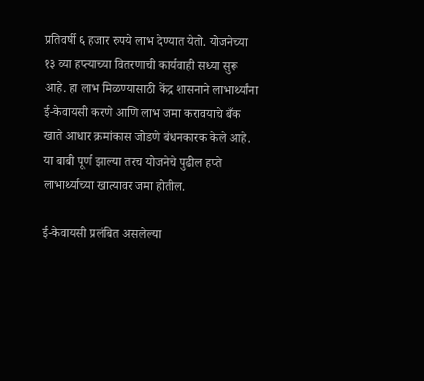प्रतिवर्षी ६ हजार रुपये लाभ देण्यात येतो. योजनेच्या १३ व्या हप्त्याच्या वितरणाची कार्यवाही सध्या सुरू आहे. हा लाभ मिळण्यासाठी केंद्र शासनाने लाभार्थ्यांना ई-केवायसी करणे आणि लाभ जमा करावयाचे बँक खाते आधार क्रमांकास जोडणे बंधनकारक केले आहे. या बाबी पूर्ण झाल्या तरच योजनेचे पुढील हप्ते लाभार्थ्याच्या खात्यावर जमा होतील.

ई-केवायसी प्रलंबित असलेल्या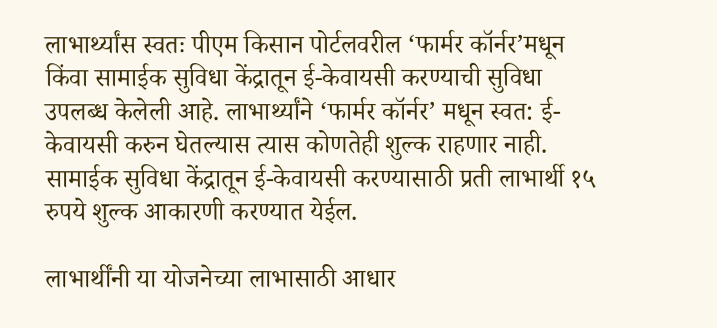लाभार्थ्यांस स्वतः पीएम किसान पोर्टलवरील ‘फार्मर कॉर्नर’मधून किंवा सामाईक सुविधा केंद्रातून ई-केवायसी करण्याची सुविधा उपलब्ध केलेली आहे. लाभार्थ्यांने ‘फार्मर कॉर्नर’ मधून स्वत: ई-केवायसी करुन घेतल्यास त्यास कोणतेही शुल्क राहणार नाही. सामाईक सुविधा केंद्रातून ई-केवायसी करण्यासाठी प्रती लाभार्थी १५ रुपये शुल्क आकारणी करण्यात येईल.

लाभार्थींनी या योजनेच्या लाभासाठी आधार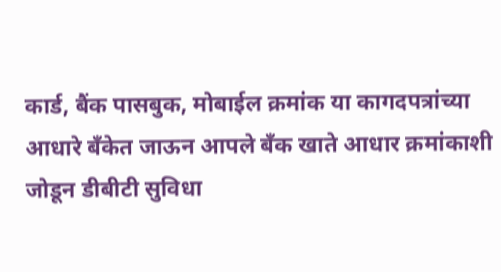कार्ड, बैंक पासबुक, मोबाईल क्रमांक या कागदपत्रांच्या आधारे बँकेत जाऊन आपले बँक खाते आधार क्रमांकाशी जोडून डीबीटी सुविधा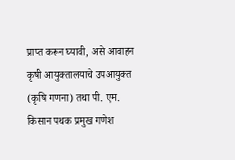प्राप्त करून घ्यावी, असे आवाहन कृषी आयुक्तालयाचे उपआयुक्त (कृषि गणना) तथा पी. एम. किसान पथक प्रमुख गणेश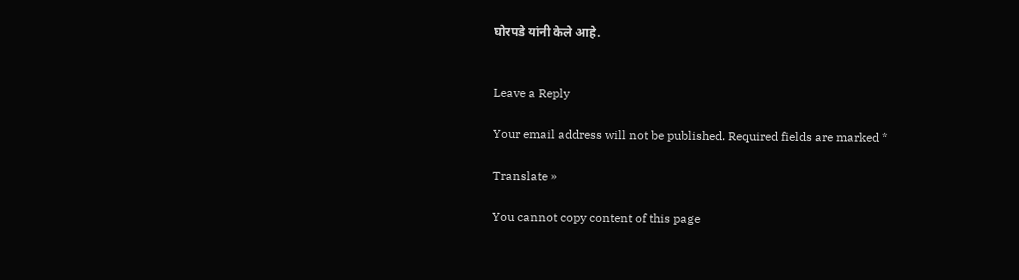घोरपडे यांनी केले आहे.


Leave a Reply

Your email address will not be published. Required fields are marked *

Translate »

You cannot copy content of this page